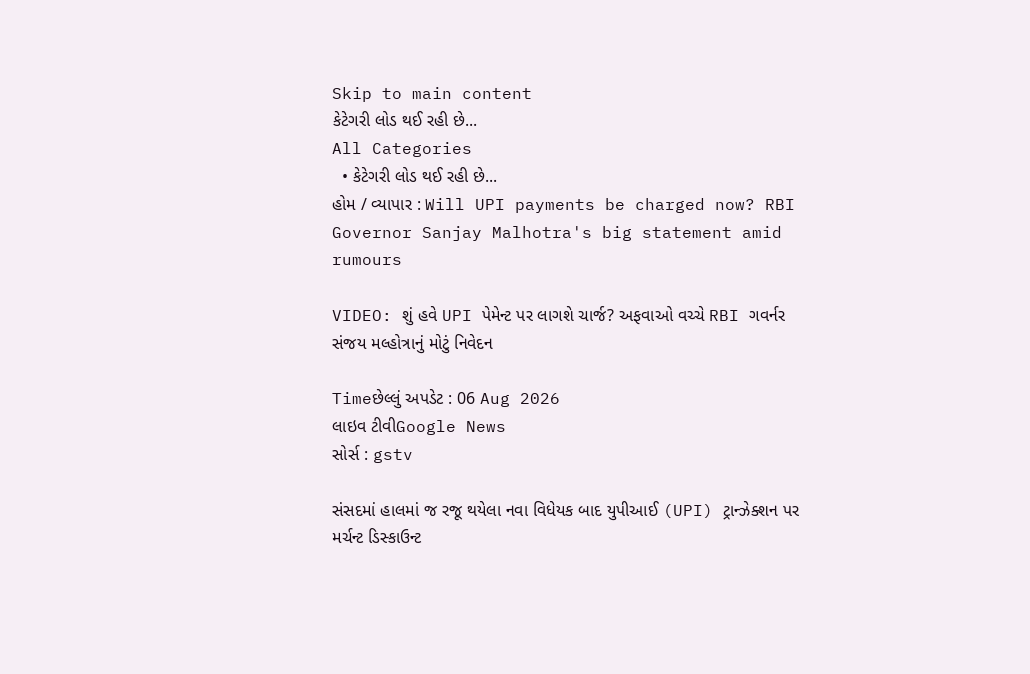Skip to main content
કેટેગરી લોડ થઈ રહી છે...
All Categories
  • કેટેગરી લોડ થઈ રહી છે...
હોમ / વ્યાપાર : Will UPI payments be charged now? RBI Governor Sanjay Malhotra's big statement amid rumours

VIDEO: શું હવે UPI પેમેન્ટ પર લાગશે ચાર્જ? અફવાઓ વચ્ચે RBI ગવર્નર સંજય મલ્હોત્રાનું મોટું નિવેદન

Timeછેલ્લું અપડેટ : 06 Aug 2026
લાઇવ ટીવીGoogle News
સોર્સ : gstv

સંસદમાં હાલમાં જ રજૂ થયેલા નવા વિધેયક બાદ યુપીઆઈ (UPI) ટ્રાન્ઝેક્શન પર મર્ચન્ટ ડિસ્કાઉન્ટ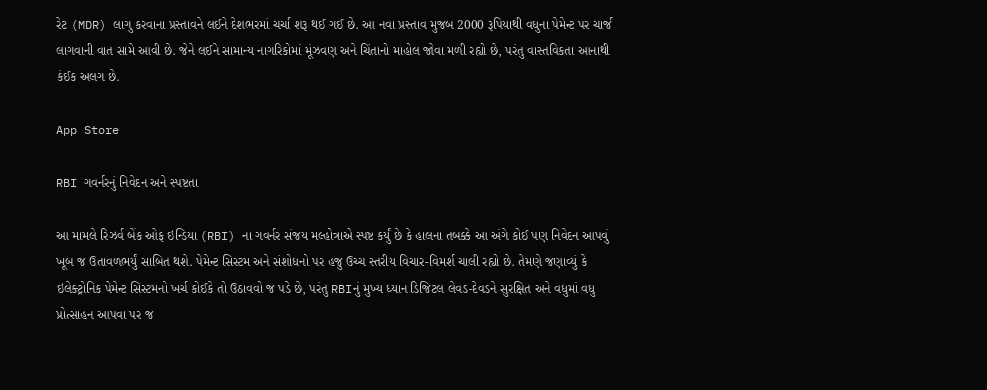રેટ (MDR) લાગુ કરવાના પ્રસ્તાવને લઈને દેશભરમાં ચર્ચા શરૂ થઈ ગઈ છે. આ નવા પ્રસ્તાવ મુજબ 2000 રૂપિયાથી વધુના પેમેન્ટ પર ચાર્જ લાગવાની વાત સામે આવી છે. જેને લઈને સામાન્ય નાગરિકોમાં મૂંઝવણ અને ચિંતાનો માહોલ જોવા મળી રહ્યો છે, પરંતુ વાસ્તવિકતા આનાથી કંઈક અલગ છે.

App Store

RBI ગવર્નરનું નિવેદન અને સ્પષ્ટતા

આ મામલે રિઝર્વ બેંક ઓફ ઇન્ડિયા (RBI) ના ગવર્નર સંજય મલ્હોત્રાએ સ્પષ્ટ કર્યું છે કે હાલના તબક્કે આ અંગે કોઈ પણ નિવેદન આપવું ખૂબ જ ઉતાવળભર્યું સાબિત થશે. પેમેન્ટ સિસ્ટમ અને સંશોધનો પર હજુ ઉચ્ચ સ્તરીય વિચાર-વિમર્શ ચાલી રહ્યો છે. તેમણે જણાવ્યું કે ઇલેક્ટ્રોનિક પેમેન્ટ સિસ્ટમનો ખર્ચ કોઈકે તો ઉઠાવવો જ પડે છે, પરંતુ RBIનું મુખ્ય ધ્યાન ડિજિટલ લેવડ-દેવડને સુરક્ષિત અને વધુમાં વધુ પ્રોત્સાહન આપવા પર જ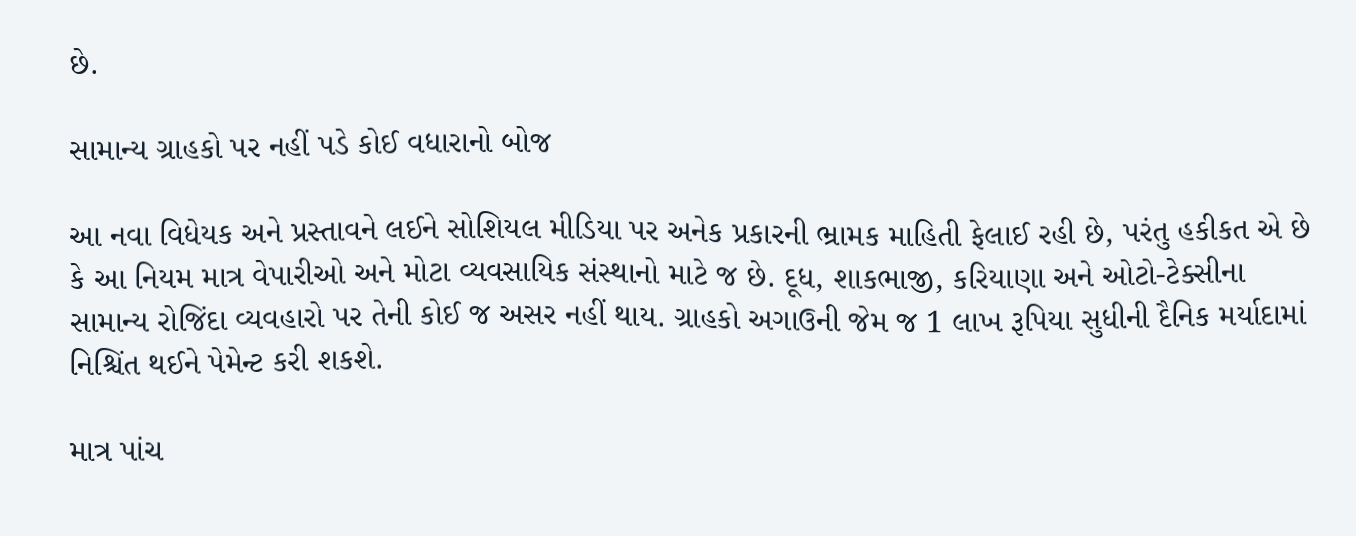છે.

સામાન્ય ગ્રાહકો પર નહીં પડે કોઈ વધારાનો બોજ

આ નવા વિધેયક અને પ્રસ્તાવને લઈને સોશિયલ મીડિયા પર અનેક પ્રકારની ભ્રામક માહિતી ફેલાઈ રહી છે, પરંતુ હકીકત એ છે કે આ નિયમ માત્ર વેપારીઓ અને મોટા વ્યવસાયિક સંસ્થાનો માટે જ છે. દૂધ, શાકભાજી, કરિયાણા અને ઓટો-ટેક્સીના સામાન્ય રોજિંદા વ્યવહારો પર તેની કોઈ જ અસર નહીં થાય. ગ્રાહકો અગાઉની જેમ જ 1 લાખ રૂપિયા સુધીની દૈનિક મર્યાદામાં નિશ્ચિંત થઈને પેમેન્ટ કરી શકશે.

માત્ર પાંચ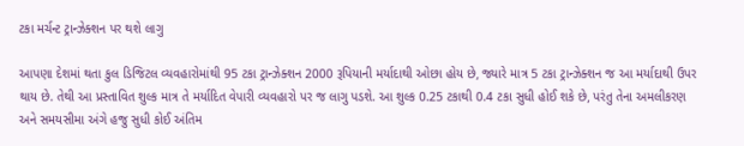ટકા મર્ચન્ટ ટ્રાન્ઝેક્શન પર થશે લાગુ

આપણા દેશમાં થતા કુલ ડિજિટલ વ્યવહારોમાંથી 95 ટકા ટ્રાન્ઝેક્શન 2000 રૂપિયાની મર્યાદાથી ઓછા હોય છે, જ્યારે માત્ર 5 ટકા ટ્રાન્ઝેક્શન જ આ મર્યાદાથી ઉપર થાય છે. તેથી આ પ્રસ્તાવિત શુલ્ક માત્ર તે મર્યાદિત વેપારી વ્યવહારો પર જ લાગુ પડશે. આ શુલ્ક 0.25 ટકાથી 0.4 ટકા સુધી હોઈ શકે છે, પરંતુ તેના અમલીકરણ અને સમયસીમા અંગે હજુ સુધી કોઈ અંતિમ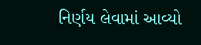નિર્ણય લેવામાં આવ્યો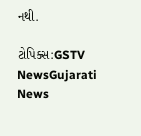નથી.

ટોપિક્સ:GSTV NewsGujarati News